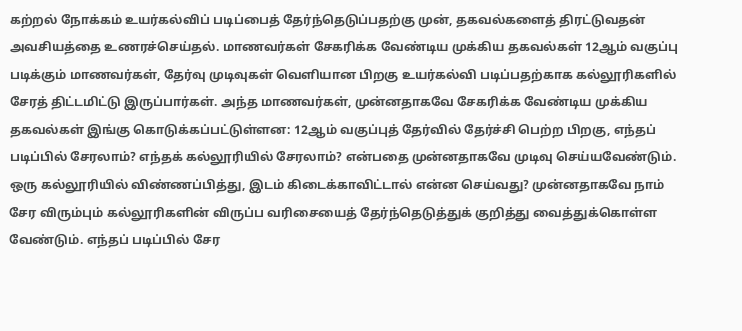கற்றல் நோக்கம் உயர்கல்விப் படிப்பைத் தேர்ந்தெடுப்பதற்கு முன், தகவல்களைத் திரட்டுவதன் அவசியத்தை உணரச்செய்தல். மாணவர்கள் சேகரிக்க வேண்டிய முக்கிய தகவல்கள் 12ஆம் வகுப்பு படிக்கும் மாணவர்கள், தேர்வு முடிவுகள் வெளியான பிறகு உயர்கல்வி படிப்பதற்காக கல்லூரிகளில் சேரத் திட்டமிட்டு இருப்பார்கள். அந்த மாணவர்கள், முன்னதாகவே சேகரிக்க வேண்டிய முக்கிய தகவல்கள் இங்கு கொடுக்கப்பட்டுள்ளன: 12ஆம் வகுப்புத் தேர்வில் தேர்ச்சி பெற்ற பிறகு, எந்தப் படிப்பில் சேரலாம்? எந்தக் கல்லூரியில் சேரலாம்? என்பதை முன்னதாகவே முடிவு செய்யவேண்டும். ஒரு கல்லூரியில் விண்ணப்பித்து, இடம் கிடைக்காவிட்டால் என்ன செய்வது? முன்னதாகவே நாம் சேர விரும்பும் கல்லூரிகளின் விருப்ப வரிசையைத் தேர்ந்தெடுத்துக் குறித்து வைத்துக்கொள்ள வேண்டும். எந்தப் படிப்பில் சேர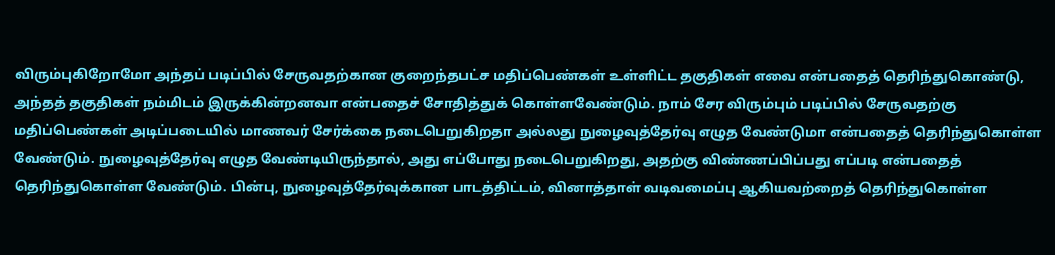விரும்புகிறோமோ அந்தப் படிப்பில் சேருவதற்கான குறைந்தபட்ச மதிப்பெண்கள் உள்ளிட்ட தகுதிகள் எவை என்பதைத் தெரிந்துகொண்டு, அந்தத் தகுதிகள் நம்மிடம் இருக்கின்றனவா என்பதைச் சோதித்துக் கொள்ளவேண்டும். நாம் சேர விரும்பும் படிப்பில் சேருவதற்கு மதிப்பெண்கள் அடிப்படையில் மாணவர் சேர்க்கை நடைபெறுகிறதா அல்லது நுழைவுத்தேர்வு எழுத வேண்டுமா என்பதைத் தெரிந்துகொள்ள வேண்டும். நுழைவுத்தேர்வு எழுத வேண்டியிருந்தால், அது எப்போது நடைபெறுகிறது, அதற்கு விண்ணப்பிப்பது எப்படி என்பதைத் தெரிந்துகொள்ள வேண்டும். பின்பு, நுழைவுத்தேர்வுக்கான பாடத்திட்டம், வினாத்தாள் வடிவமைப்பு ஆகியவற்றைத் தெரிந்துகொள்ள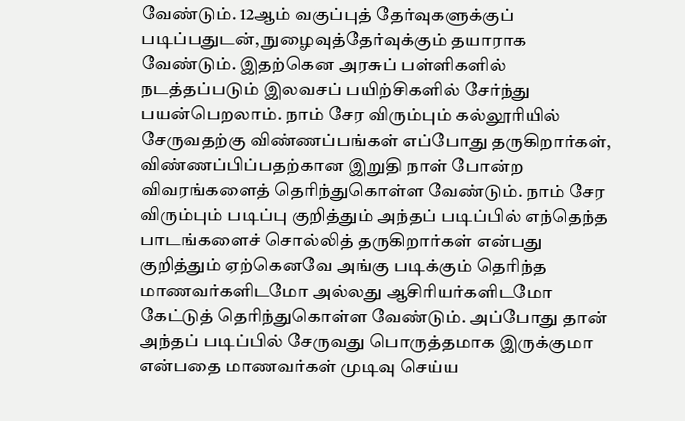வேண்டும். 12ஆம் வகுப்புத் தேர்வுகளுக்குப் படிப்பதுடன், நுழைவுத்தேர்வுக்கும் தயாராக வேண்டும். இதற்கென அரசுப் பள்ளிகளில் நடத்தப்படும் இலவசப் பயிற்சிகளில் சேர்ந்து பயன்பெறலாம். நாம் சேர விரும்பும் கல்லூரியில் சேருவதற்கு விண்ணப்பங்கள் எப்போது தருகிறார்கள், விண்ணப்பிப்பதற்கான இறுதி நாள் போன்ற விவரங்களைத் தெரிந்துகொள்ள வேண்டும். நாம் சேர விரும்பும் படிப்பு குறித்தும் அந்தப் படிப்பில் எந்தெந்த பாடங்களைச் சொல்லித் தருகிறார்கள் என்பது குறித்தும் ஏற்கெனவே அங்கு படிக்கும் தெரிந்த மாணவர்களிடமோ அல்லது ஆசிரியர்களிடமோ கேட்டுத் தெரிந்துகொள்ள வேண்டும். அப்போது தான் அந்தப் படிப்பில் சேருவது பொருத்தமாக இருக்குமா என்பதை மாணவர்கள் முடிவு செய்ய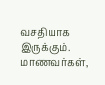வசதியாக இருக்கும். மாணவர்கள்,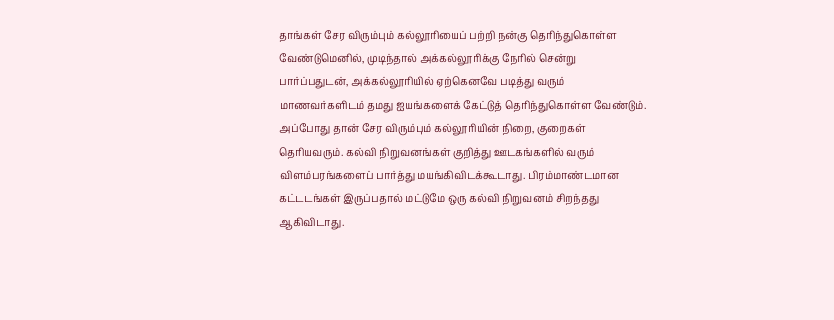தாங்கள் சேர விரும்பும் கல்லூரியைப் பற்றி நன்கு தெரிந்துகொள்ள வேண்டுமெனில், முடிந்தால் அக்கல்லூரிக்கு நேரில் சென்று பார்ப்பதுடன், அக்கல்லூரியில் ஏற்கெனவே படித்து வரும் மாணவர்களிடம் தமது ஐயங்களைக் கேட்டுத் தெரிந்துகொள்ள வேண்டும். அப்போது தான் சேர விரும்பும் கல்லூரியின் நிறை, குறைகள் தெரியவரும். கல்வி நிறுவனங்கள் குறித்து ஊடகங்களில் வரும் விளம்பரங்களைப் பார்த்து மயங்கிவிடக்கூடாது. பிரம்மாண்டமான கட்டடங்கள் இருப்பதால் மட்டுமே ஒரு கல்வி நிறுவனம் சிறந்தது ஆகிவிடாது.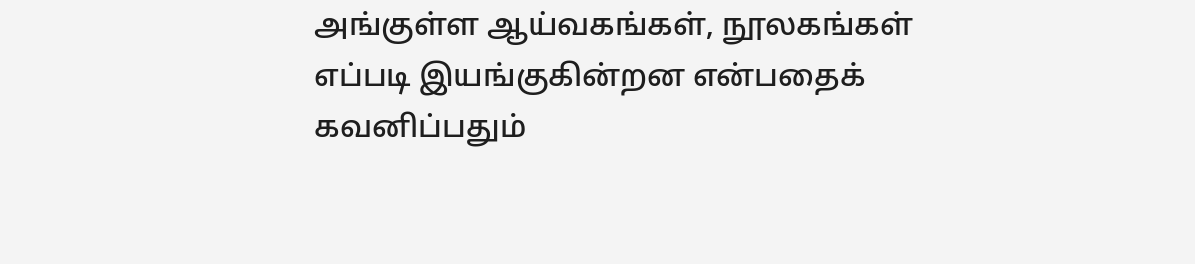அங்குள்ள ஆய்வகங்கள், நூலகங்கள் எப்படி இயங்குகின்றன என்பதைக் கவனிப்பதும்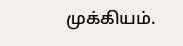முக்கியம்.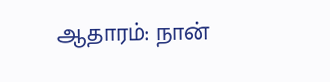ஆதாரம்: நான்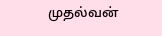முதல்வன்